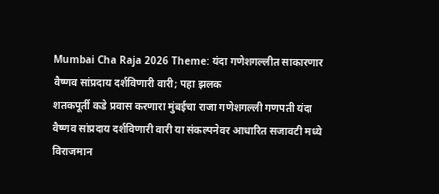Mumbai Cha Raja 2026 Theme: यंदा गणेशगल्लीत साकारणार वैष्णव सांप्रदाय दर्शविणारी वारी; पहा झलक
शतकपूर्ती कडे प्रवास करणारा मुंबईचा राजा गणेशगल्ली गणपती यंदा वैष्णव सांप्रदाय दर्शविणारी वारी या संकल्पनेवर आधारित सजावटी मध्ये विराजमान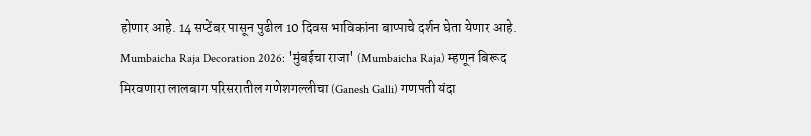होणार आहे. 14 सप्टेंबर पासून पुढील 10 दिवस भाविकांना बाप्पाचे दर्शन घेता येणार आहे.
Mumbaicha Raja Decoration 2026: 'मुंबईचा राजा' (Mumbaicha Raja) म्हणून बिरूद मिरवणारा लालबाग परिसरातील गणेशगल्लीचा (Ganesh Galli) गणपती यंदा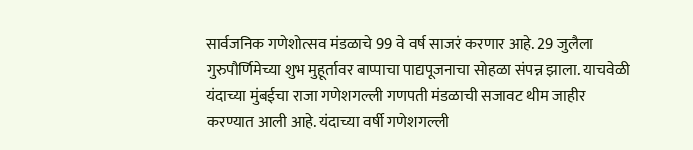सार्वजनिक गणेशोत्सव मंडळाचे 99 वे वर्ष साजरं करणार आहे. 29 जुलैला गुरुपौर्णिमेच्या शुभ मुहूर्तावर बाप्पाचा पाद्यपूजनाचा सोहळा संपन्न झाला. याचवेळी यंदाच्या मुंबईचा राजा गणेशगल्ली गणपती मंडळाची सजावट थीम जाहीर करण्यात आली आहे. यंदाच्या वर्षी गणेशगल्ली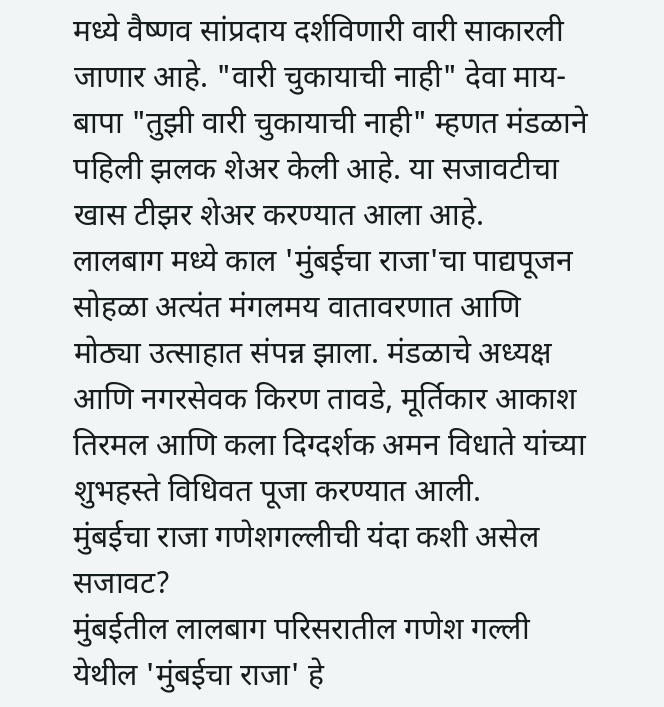मध्ये वैष्णव सांप्रदाय दर्शविणारी वारी साकारली जाणार आहे. "वारी चुकायाची नाही" देवा माय-बापा "तुझी वारी चुकायाची नाही" म्हणत मंडळाने पहिली झलक शेअर केली आहे. या सजावटीचा खास टीझर शेअर करण्यात आला आहे.
लालबाग मध्ये काल 'मुंबईचा राजा'चा पाद्यपूजन सोहळा अत्यंत मंगलमय वातावरणात आणि मोठ्या उत्साहात संपन्न झाला. मंडळाचे अध्यक्ष आणि नगरसेवक किरण तावडे, मूर्तिकार आकाश तिरमल आणि कला दिग्दर्शक अमन विधाते यांच्या शुभहस्ते विधिवत पूजा करण्यात आली.
मुंबईचा राजा गणेशगल्लीची यंदा कशी असेल सजावट?
मुंबईतील लालबाग परिसरातील गणेश गल्ली येथील 'मुंबईचा राजा' हे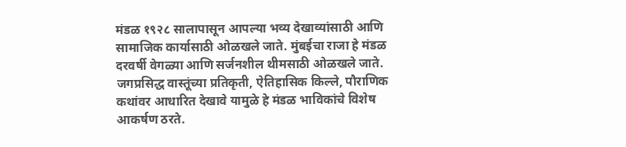मंडळ १९२८ सालापासून आपल्या भव्य देखाव्यांसाठी आणि सामाजिक कार्यासाठी ओळखले जाते. मुंबईचा राजा हे मंडळ दरवर्षी वेगळ्या आणि सर्जनशील थीमसाठी ओळखले जाते. जगप्रसिद्ध वास्तूंच्या प्रतिकृती, ऐतिहासिक किल्ले, पौराणिक कथांवर आधारित देखावे यामुळे हे मंडळ भाविकांचे विशेष आकर्षण ठरते.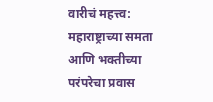वारीचं महत्त्व: महाराष्ट्राच्या समता आणि भक्तीच्या परंपरेचा प्रवास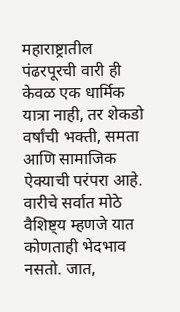महाराष्ट्रातील पंढरपूरची वारी ही केवळ एक धार्मिक यात्रा नाही, तर शेकडो वर्षांची भक्ती, समता आणि सामाजिक ऐक्याची परंपरा आहे. वारीचे सर्वात मोठे वैशिष्ट्य म्हणजे यात कोणताही भेदभाव नसतो. जात,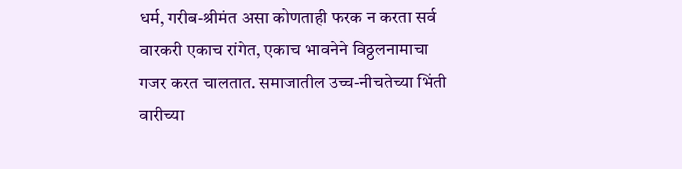धर्म, गरीब-श्रीमंत असा कोणताही फरक न करता सर्व वारकरी एकाच रांगेत, एकाच भावनेने विठ्ठलनामाचा गजर करत चालतात. समाजातील उच्च-नीचतेच्या भिंती वारीच्या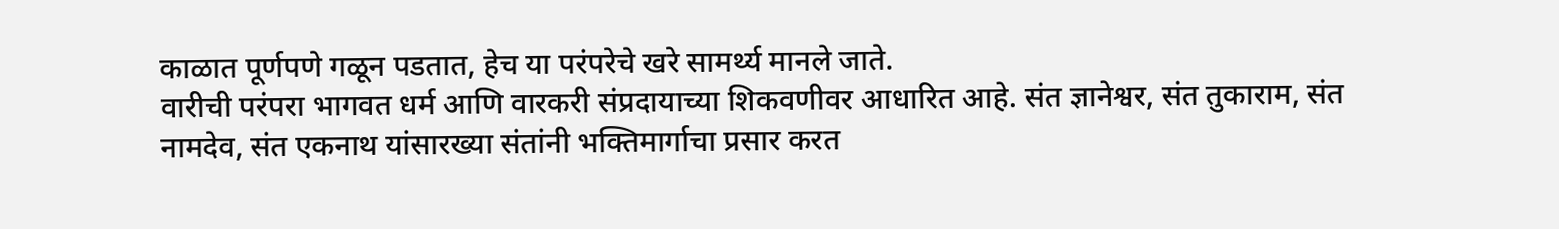काळात पूर्णपणे गळून पडतात, हेच या परंपरेचे खरे सामर्थ्य मानले जाते.
वारीची परंपरा भागवत धर्म आणि वारकरी संप्रदायाच्या शिकवणीवर आधारित आहे. संत ज्ञानेश्वर, संत तुकाराम, संत नामदेव, संत एकनाथ यांसारख्या संतांनी भक्तिमार्गाचा प्रसार करत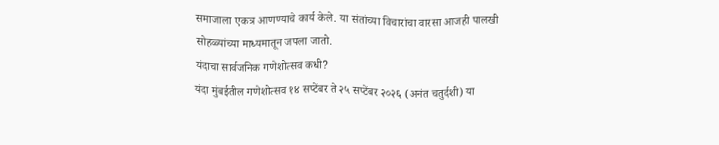समाजाला एकत्र आणण्याचे कार्य केले. या संतांच्या विचारांचा वारसा आजही पालखी सोहळ्यांच्या माध्यमातून जपला जातो.
यंदाचा सार्वजनिक गणेशोत्सव कधी?
यंदा मुंबईतील गणेशोत्सव १४ सप्टेंबर ते २५ सप्टेंबर २०२६ (अनंत चतुर्दशी) या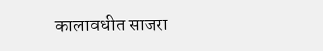कालावधीत साजरा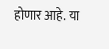होणार आहे. या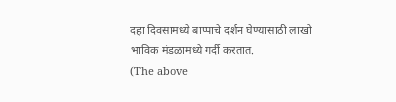दहा दिवसामध्ये बाप्पाचे दर्शन घेण्यासाठी लाखो भाविक मंडळामध्ये गर्दी करतात.
(The above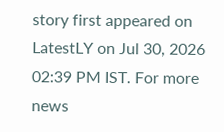story first appeared on LatestLY on Jul 30, 2026 02:39 PM IST. For more news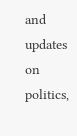and updates on politics,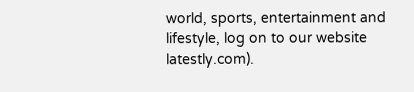world, sports, entertainment and lifestyle, log on to our website latestly.com).